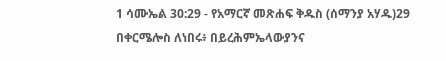1 ሳሙኤል 30:29 - የአማርኛ መጽሐፍ ቅዱስ (ሰማንያ አሃዱ)29 በቀርሜሎስ ለነበሩ፥ በይረሕምኤላውያንና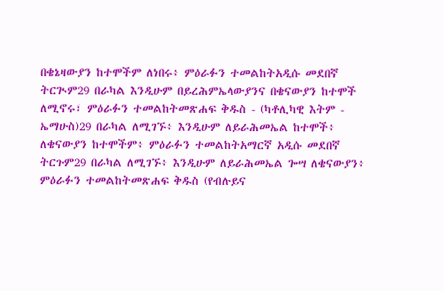በቄኔዛውያን ከተሞችም ለነበሩ፥ ምዕራፉን ተመልከትአዲሱ መደበኛ ትርጒም29 በራካል እንዲሁም በይረሕምኤላውያንና በቄናውያን ከተሞች ለሚኖሩ፣ ምዕራፉን ተመልከትመጽሐፍ ቅዱስ - (ካቶሊካዊ እትም - ኤማሁስ)29 በራካል ለሚገኙ፥ እንዲሁም ለይራሕመኤል ከተሞች፥ ለቄናውያን ከተሞችም፥ ምዕራፉን ተመልከትአማርኛ አዲሱ መደበኛ ትርጉም29 በራካል ለሚገኙ፥ እንዲሁም ለይራሕመኤል ጐሣ ለቄናውያን፥ ምዕራፉን ተመልከትመጽሐፍ ቅዱስ (የብሉይና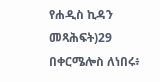የሐዲስ ኪዳን መጻሕፍት)29 በቀርሜሎስ ለነበሩ፥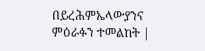በይረሕምኤላውያንና ምዕራፉን ተመልከት |